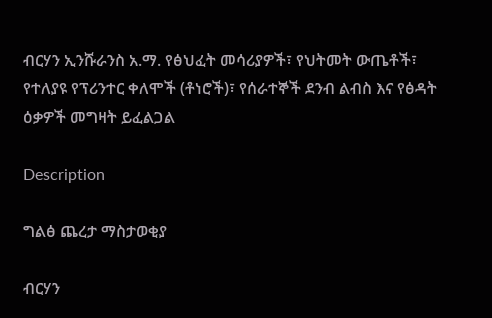ብርሃን ኢንሹራንስ አ.ማ. የፅህፈት መሳሪያዎች፣ የህትመት ውጤቶች፣ የተለያዩ የፕሪንተር ቀለሞች (ቶነሮች)፣ የሰራተኞች ደንብ ልብስ እና የፅዳት ዕቃዎች መግዛት ይፈልጋል

Description

ግልፅ ጨረታ ማስታወቂያ

ብርሃን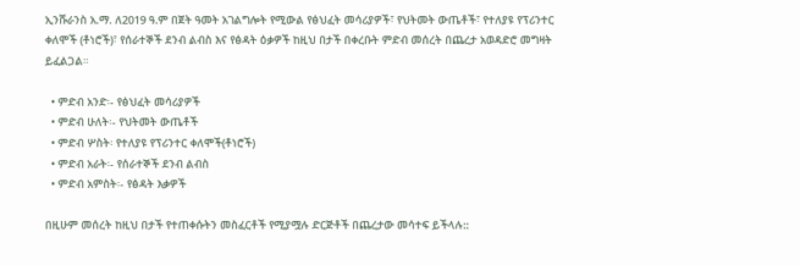ኢንሹራንስ አ.ማ. ለ2019 ዓ.ም በጀት ዓመት አገልግሎት የሚውል የፅህፈት መሳሪያዎች፣ የህትመት ውጤቶች፣ የተለያዩ የፕሪንተር ቀለሞች (ቶነሮች)፣ የሰራተኞች ደንብ ልብስ እና የፅዳት ዕቃዎች ከዚህ በታች በቀረቡት ምድብ መሰረት በጨረታ አወዳድሮ መግዛት ይፈልጋል።

  • ምድብ አንድ፡- የፅህፈት መሳሪያዎች
  • ምድብ ሁለት፡- የህትመት ውጤቶች
  • ምድብ ሦስት፡ የተለያዩ የፕሪንተር ቀለሞች(ቶነሮች)
  • ምድብ አራት፡- የሰራተኞች ደንብ ልብስ
  • ምድብ አምስት፡- የፅዳት እቃዎች

በዚሁም መሰረት ከዚህ በታች የተጠቀሱትን መስፈርቶች የሚያሟሉ ድርጅቶች በጨረታው መሳተፍ ይችላሉ::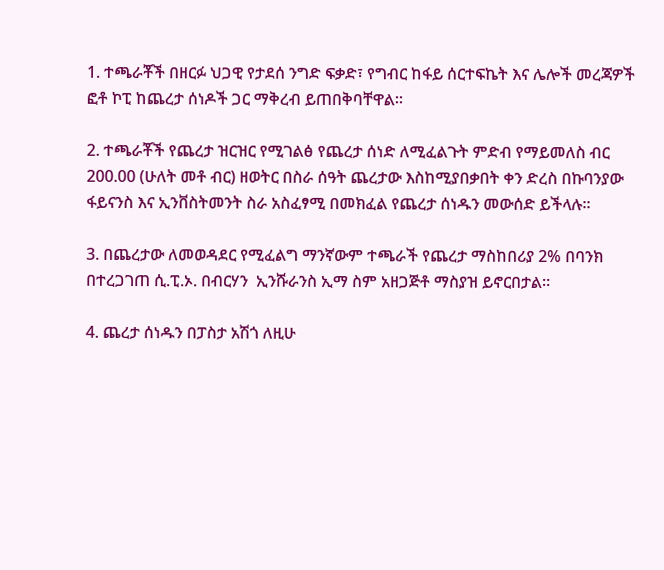1. ተጫራቾች በዘርፉ ህጋዊ የታደሰ ንግድ ፍቃድ፣ የግብር ከፋይ ሰርተፍኬት እና ሌሎች መረጃዎች ፎቶ ኮፒ ከጨረታ ሰነዶች ጋር ማቅረብ ይጠበቅባቸዋል።

2. ተጫራቾች የጨረታ ዝርዝር የሚገልፅ የጨረታ ሰነድ ለሚፈልጉት ምድብ የማይመለስ ብር 200.00 (ሁለት መቶ ብር) ዘወትር በስራ ሰዓት ጨረታው እስከሚያበቃበት ቀን ድረስ በኩባንያው ፋይናንስ እና ኢንቨስትመንት ስራ አስፈፃሚ በመክፈል የጨረታ ሰነዱን መውሰድ ይችላሉ።

3. በጨረታው ለመወዳደር የሚፈልግ ማንኛውም ተጫራች የጨረታ ማስከበሪያ 2% በባንክ በተረጋገጠ ሲ.ፒ.ኦ. በብርሃን  ኢንሹራንስ ኢማ ስም አዘጋጅቶ ማስያዝ ይኖርበታል።

4. ጨረታ ሰነዱን በፓስታ አሽጎ ለዚሁ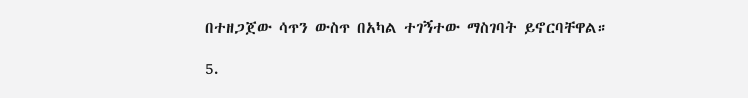በተዘጋጀው ሳጥን ውስጥ በአካል ተገኝተው ማስገባት ይኖርባቸዋል።

5.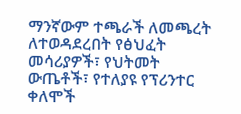ማንኛውም ተጫራች ለመጫረት ለተወዳደረበት የፅህፈት መሳሪያዎች፣ የህትመት ውጤቶች፣ የተለያዩ የፕሪንተር ቀለሞች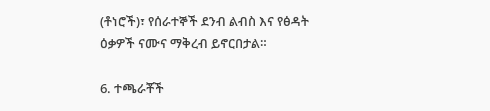(ቶነሮች)፣ የሰራተኞች ደንብ ልብስ እና የፅዳት ዕቃዎች ናሙና ማቅረብ ይኖርበታል።

6. ተጫራቾች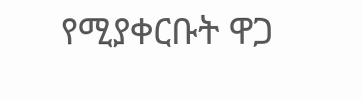የሚያቀርቡት ዋጋ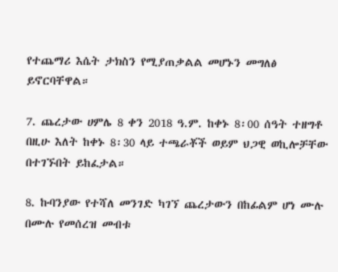የተጨማሪ እሴት ታክስን የሚያጠቃልል መሆኑን መግለፅ ይኖርባቸዋል።

7. ጨረታው ሀምሌ 8 ቀን 2018 ዓ.ም. ከቀኑ 8፡00 ሰዓት ተዘግቶ በዚሁ እለት ከቀኑ 8፡30 ላይ ተጫራቾች ወይም ህጋዊ ወኪሎቻቸው በተገኙበት ይከፈታል።

8. ኩባንያው የተሻለ መንገድ ካገኘ ጨረታውን በከፊልም ሆነ ሙሉ በሙሉ የመሰረዝ መብቱ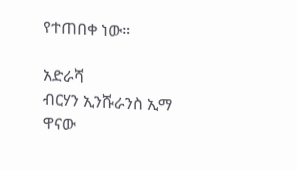የተጠበቀ ነው።

አድራሻ
ብርሃን ኢንሹራንስ ኢማ ዋናው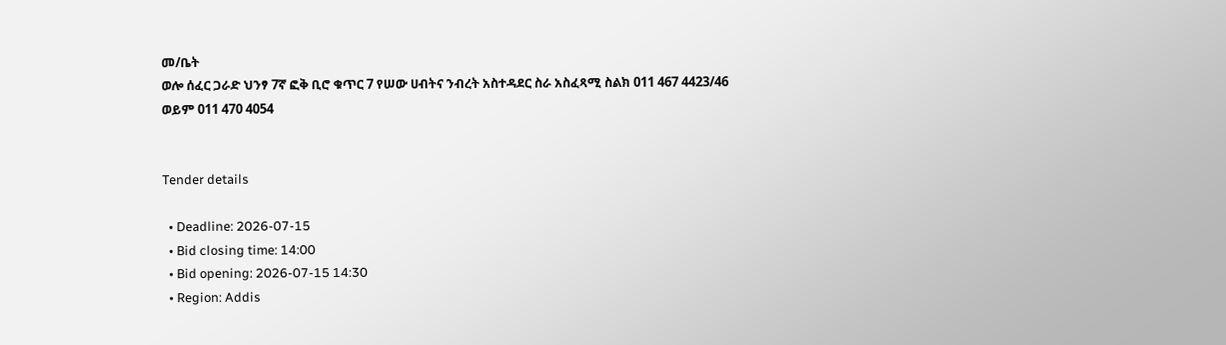መ/ቤት
ወሎ ሰፈር ጋራድ ህንፃ 7ኛ ፎቅ ቢሮ ቁጥር 7 የሠው ሀብትና ንብረት አስተዳደር ስራ አስፈጻሚ ስልክ 011 467 4423/46 ወይም 011 470 4054


Tender details

  • Deadline: 2026-07-15
  • Bid closing time: 14:00
  • Bid opening: 2026-07-15 14:30
  • Region: Addis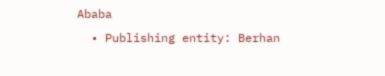Ababa
  • Publishing entity: Berhan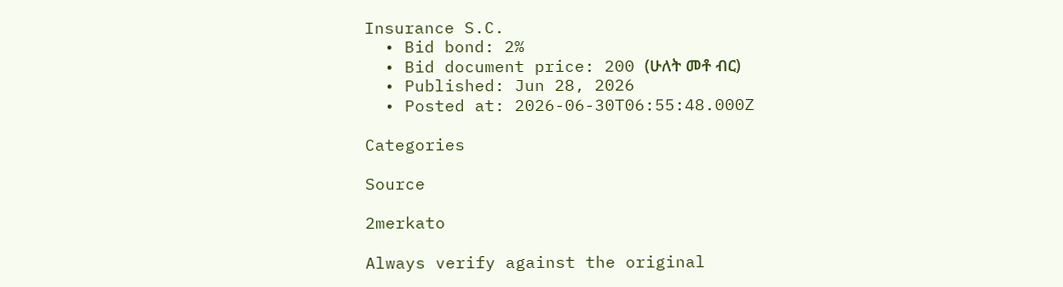Insurance S.C.
  • Bid bond: 2%
  • Bid document price: 200 (ሁለት መቶ ብር)
  • Published: Jun 28, 2026
  • Posted at: 2026-06-30T06:55:48.000Z

Categories

Source

2merkato

Always verify against the original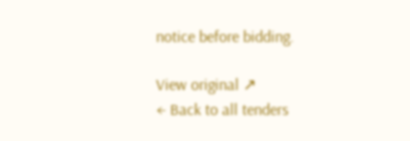notice before bidding.

View original ↗
← Back to all tenders